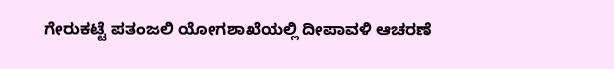ಗೇರುಕಟ್ಟೆ ಪತಂಜಲಿ ಯೋಗಶಾಖೆಯಲ್ಲಿ ದೀಪಾವಳಿ ಆಚರಣೆ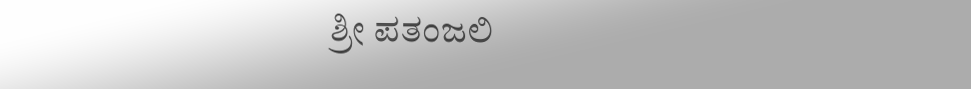ಶ್ರೀ ಪತಂಜಲಿ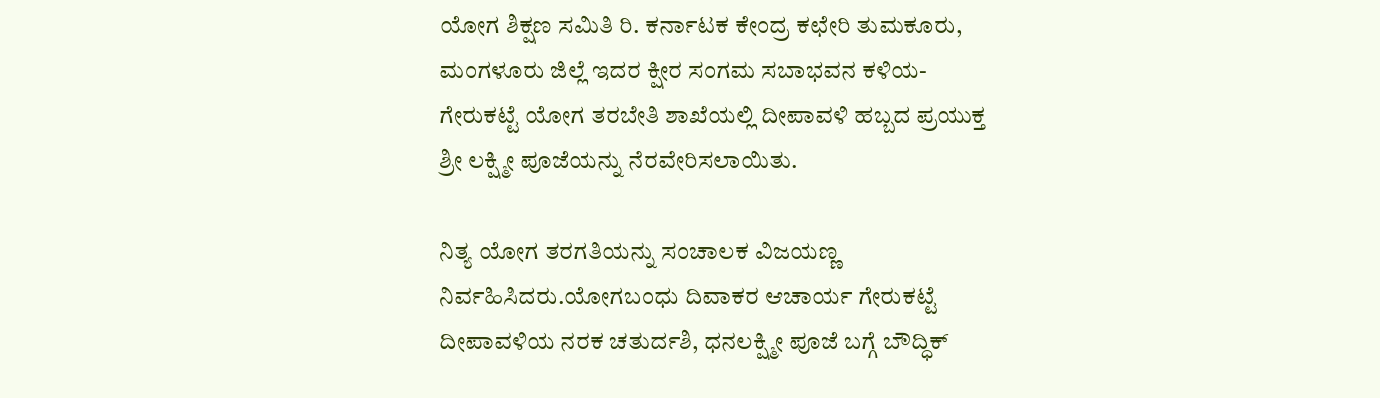ಯೋಗ ಶಿಕ್ಷಣ ಸಮಿತಿ ರಿ. ಕರ್ನಾಟಕ ಕೇಂದ್ರ ಕಛೇರಿ ತುಮಕೂರು, ಮಂಗಳೂರು ಜಿಲ್ಲೆ ಇದರ ಕ್ಷೀರ ಸಂಗಮ ಸಬಾಭವನ ಕಳಿಯ- ಗೇರುಕಟ್ಟೆ ಯೋಗ ತರಬೇತಿ ಶಾಖೆಯಲ್ಲಿ ದೀಪಾವಳಿ ಹಬ್ಬದ ಪ್ರಯುಕ್ತ ಶ್ರೀ ಲಕ್ಷ್ಮೀ ಪೂಜೆಯನ್ನು ನೆರವೇರಿಸಲಾಯಿತು.

ನಿತ್ಯ ಯೋಗ ತರಗತಿಯನ್ನು ಸಂಚಾಲಕ ವಿಜಯಣ್ಣ ನಿರ್ವಹಿಸಿದರು.ಯೋಗಬಂಧು ದಿವಾಕರ ಆಚಾರ್ಯ ಗೇರುಕಟ್ಟೆ ದೀಪಾವಳಿಯ ನರಕ ಚತುರ್ದಶಿ, ಧನಲಕ್ಷ್ಮೀ ಪೂಜೆ ಬಗ್ಗೆ ಬೌದ್ಧಿಕ್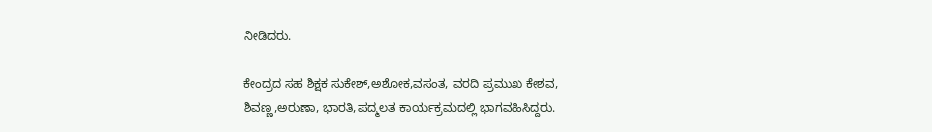ನೀಡಿದರು.

ಕೇಂದ್ರದ ಸಹ ಶಿಕ್ಷಕ ಸುಕೇಶ್,ಅಶೋಕ,ವಸಂತ, ವರದಿ ಪ್ರಮುಖ ಕೇಶವ, ಶಿವಣ್ಣ,ಅರುಣಾ, ಭಾರತಿ,ಪದ್ಮಲತ ಕಾರ್ಯಕ್ರಮದಲ್ಲಿ ಭಾಗವಹಿಸಿದ್ದರು.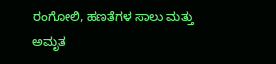ರಂಗೋಲಿ, ಹಣತೆಗಳ ಸಾಲು ಮತ್ತು ಅಮೃತ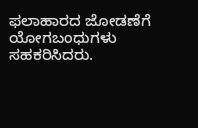ಫಲಾಹಾರದ ಜೋಡಣೆಗೆ ಯೋಗಬಂಧುಗಳು   ಸಹಕರಿಸಿದರು.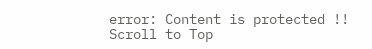error: Content is protected !!
Scroll to Top